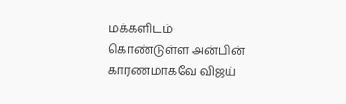மக்களிடம் கொண்டுள்ள அன்பின் காரணமாகவே விஜய்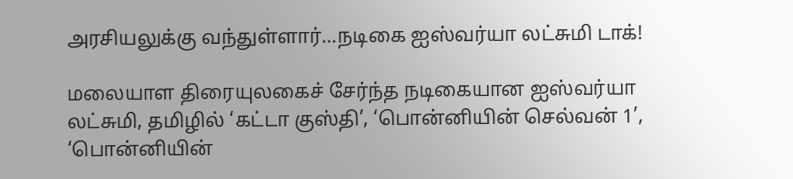அரசியலுக்கு வந்துள்ளார்...நடிகை ஐஸ்வர்யா லட்சுமி டாக்!

மலையாள திரையுலகைச் சேர்ந்த நடிகையான ஐஸ்வர்யா லட்சுமி, தமிழில் ‘கட்டா குஸ்தி’, ‘பொன்னியின் செல்வன் 1’, ‘பொன்னியின்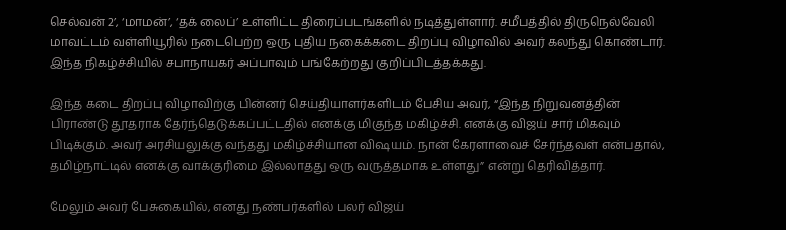செல்வன் 2’, ‘மாமன்’, ‘தக் லைப்’ உள்ளிட்ட திரைப்படங்களில் நடித்துள்ளார். சமீபத்தில் திருநெல்வேலி மாவட்டம் வள்ளியூரில் நடைபெற்ற ஒரு புதிய நகைக்கடை திறப்பு விழாவில் அவர் கலந்து கொண்டார். இந்த நிகழ்ச்சியில் சபாநாயகர் அப்பாவும் பங்கேற்றது குறிப்பிடத்தக்கது.

இந்த கடை திறப்பு விழாவிற்கு பின்னர் செய்தியாளர்களிடம் பேசிய அவர், “இந்த நிறுவனத்தின் பிராண்டு தூதராக தேர்ந்தெடுக்கப்பட்டதில் எனக்கு மிகுந்த மகிழ்ச்சி. எனக்கு விஜய் சார் மிகவும் பிடிக்கும். அவர் அரசியலுக்கு வந்தது மகிழ்ச்சியான விஷயம். நான் கேரளாவைச் சேர்ந்தவள் என்பதால், தமிழ்நாட்டில் எனக்கு வாக்குரிமை இல்லாதது ஒரு வருத்தமாக உள்ளது” என்று தெரிவித்தார்.

மேலும் அவர் பேசுகையில், எனது நண்பர்களில் பலர் விஜய்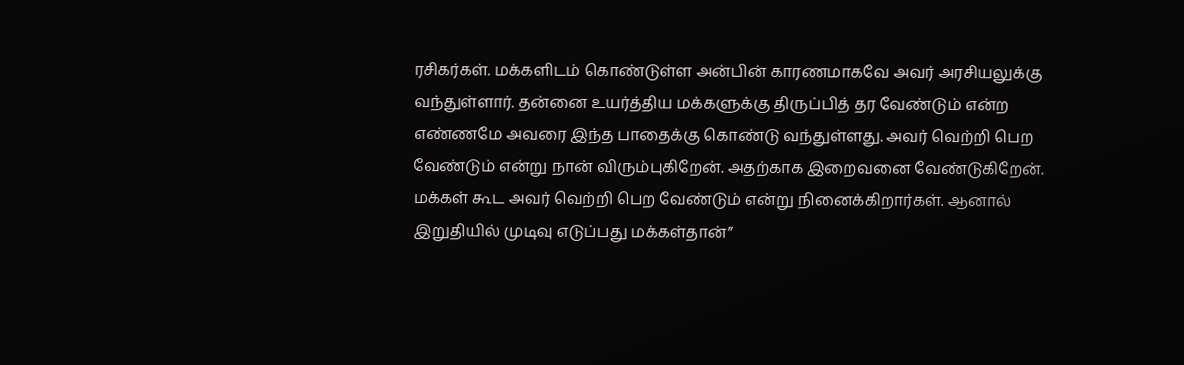ரசிகர்கள். மக்களிடம் கொண்டுள்ள அன்பின் காரணமாகவே அவர் அரசியலுக்கு வந்துள்ளார். தன்னை உயர்த்திய மக்களுக்கு திருப்பித் தர வேண்டும் என்ற எண்ணமே அவரை இந்த பாதைக்கு கொண்டு வந்துள்ளது. அவர் வெற்றி பெற வேண்டும் என்று நான் விரும்புகிறேன். அதற்காக இறைவனை வேண்டுகிறேன். மக்கள் கூட அவர் வெற்றி பெற வேண்டும் என்று நினைக்கிறார்கள். ஆனால் இறுதியில் முடிவு எடுப்பது மக்கள்தான்”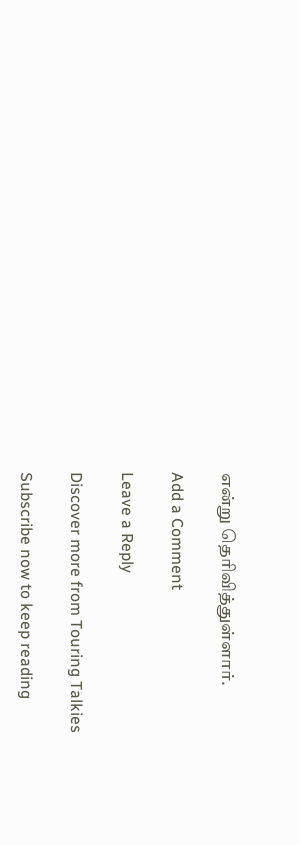என்று தெரிவித்துள்ளார்.

Add a Comment

Leave a Reply

Discover more from Touring Talkies

Subscribe now to keep reading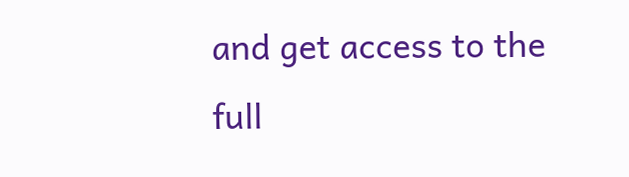and get access to the full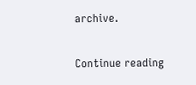archive.

Continue reading